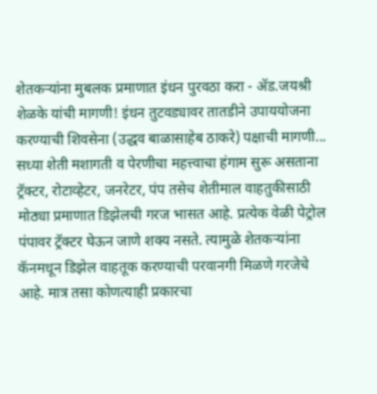शेतकऱ्यांना मुबलक प्रमाणात इंधन पुरवठा करा - ॲड.जयश्री शेळके यांची मागणी! इंधन तुटवड्यावर तातडीने उपाययोजना करण्याची शिवसेना (उद्धव बाळासाहेब ठाकरे) पक्षाची मागणी...
सध्या शेती मशागती व पेरणीचा महत्त्वाचा हंगाम सुरू असताना ट्रॅक्टर, रोटाव्हेटर, जनरेटर, पंप तसेच शेतीमाल वाहतुकीसाठी मोठ्या प्रमाणात डिझेलची गरज भासत आहे. प्रत्येक वेळी पेट्रोल पंपावर ट्रॅक्टर घेऊन जाणे शक्य नसते. त्यामुळे शेतकऱ्यांना कॅनमधून डिझेल वाहतूक करण्याची परवानगी मिळणे गरजेचे आहे. मात्र तसा कोणत्याही प्रकारचा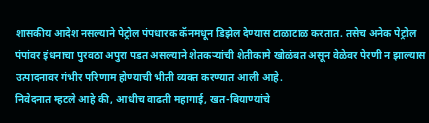शासकीय आदेश नसल्याने पेट्रोल पंपधारक कॅनमधून डिझेल देण्यास टाळाटाळ करतात. तसेच अनेक पेट्रोल पंपांवर इंधनाचा पुरवठा अपुरा पडत असल्याने शेतकऱ्यांची शेतीकामे खोळंबत असून वेळेवर पेरणी न झाल्यास उत्पादनावर गंभीर परिणाम होण्याची भीती व्यक्त करण्यात आली आहे.
निवेदनात म्हटले आहे की, आधीच वाढती महागाई, खत-बियाण्यांचे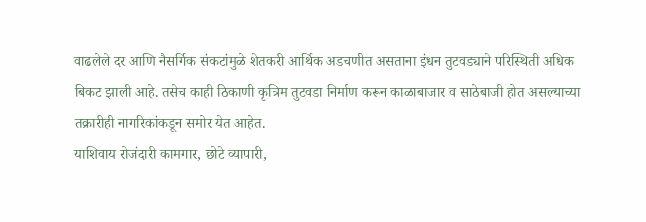वाढलेले दर आणि नैसर्गिक संकटांमुळे शेतकरी आर्थिक अडचणीत असताना इंधन तुटवड्याने परिस्थिती अधिक बिकट झाली आहे. तसेच काही ठिकाणी कृत्रिम तुटवडा निर्माण करून काळाबाजार व साठेबाजी होत असल्याच्या तक्रारीही नागरिकांकडून समोर येत आहेत.
याशिवाय रोजंदारी कामगार, छोटे व्यापारी,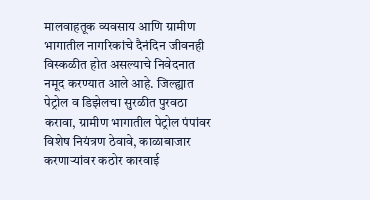मालवाहतूक व्यवसाय आणि ग्रामीण भागातील नागरिकांचे दैनंदिन जीवनही विस्कळीत होत असल्याचे निवेदनात नमूद करण्यात आले आहे. जिल्ह्यात पेट्रोल व डिझेलचा सुरळीत पुरवठा करावा, ग्रामीण भागातील पेट्रोल पंपांवर विशेष नियंत्रण ठेवावे, काळाबाजार करणाऱ्यांवर कठोर कारवाई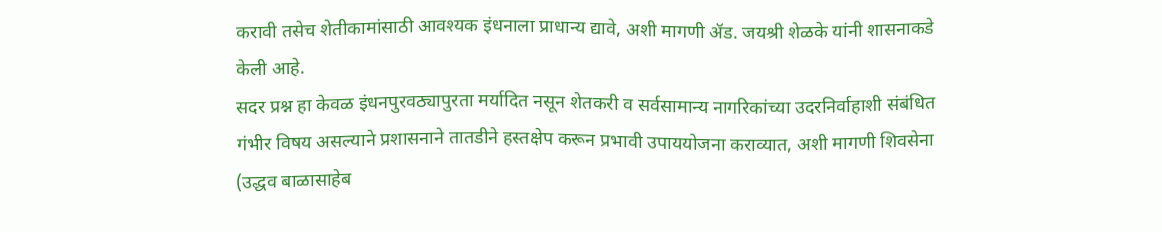करावी तसेच शेतीकामांसाठी आवश्यक इंधनाला प्राधान्य द्यावे, अशी मागणी ॲड. जयश्री शेळके यांनी शासनाकडे केली आहे.
सदर प्रश्न हा केवळ इंधनपुरवठ्यापुरता मर्यादित नसून शेतकरी व सर्वसामान्य नागरिकांच्या उदरनिर्वाहाशी संबंधित गंभीर विषय असल्याने प्रशासनाने तातडीने हस्तक्षेप करून प्रभावी उपाययोजना कराव्यात, अशी मागणी शिवसेना (उद्धव बाळासाहेब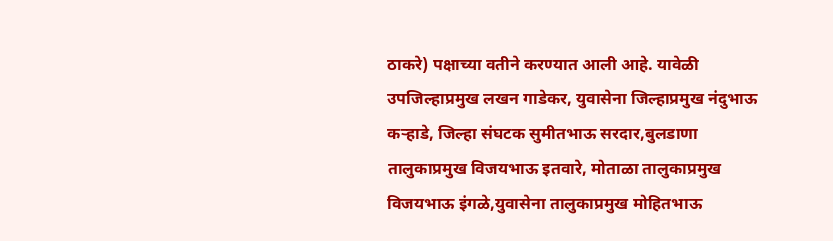ठाकरे) पक्षाच्या वतीने करण्यात आली आहे. यावेळी उपजिल्हाप्रमुख लखन गाडेकर, युवासेना जिल्हाप्रमुख नंदुभाऊ कऱ्हाडे, जिल्हा संघटक सुमीतभाऊ सरदार,बुलडाणा तालुकाप्रमुख विजयभाऊ इतवारे, मोताळा तालुकाप्रमुख विजयभाऊ इंगळे,युवासेना तालुकाप्रमुख मोहितभाऊ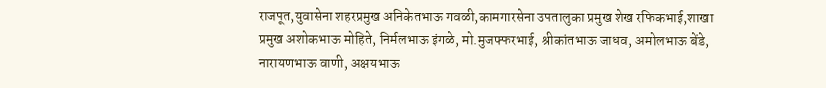राजपूत,युवासेना शहरप्रमुख अनिकेतभाऊ गवळी,कामगारसेना उपतालुका प्रमुख शेख रफिकभाई,शाखा प्रमुख अशोकभाऊ मोहिते, निर्मलभाऊ इंगळे, मो.मुजफ्फरभाई, श्रीकांतभाऊ जाधव, अमोलभाऊ बेंडे, नारायणभाऊ वाणी, अक्षयभाऊ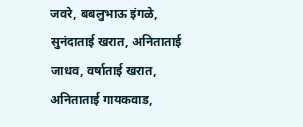जवरे, बबलुभाऊ इंगळे, सुनंदाताई खरात, अनिताताई जाधव, वर्षाताई खरात, अनिताताई गायकवाड,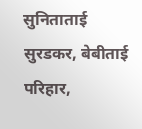सुनिताताई सुरडकर, बेबीताई परिहार,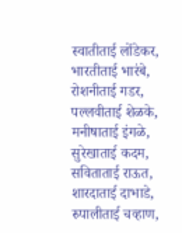स्वातीताई लोंडेकर, भारतीताई भारंबे, रोशनीताई गडर, पल्लवीताई शेळके, मनीषाताई इंगळे, सुरेखाताई कदम, सविताताई राऊत, शारदाताई दाभाडे, रुपालीताई चव्हाण,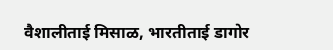वैशालीताई मिसाळ, भारतीताई डागोर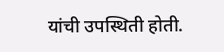यांची उपस्थिती होती.